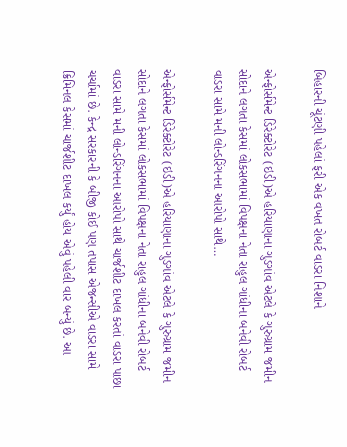બિહારની ચૂંટણી પહેલાં ફરી એક વખત રોબર્ટ વાડરા નિશાને

એન્ફોર્સમેન્ટ ડિરેક્ટોરેટ (ઇડી)એ હરિયાણાના ગુડગાંવ એટલે કે ગુરુગ્રામ જમીન સોદાને લગતા કેસમાં લોકસભામાં વિપક્ષના નેતા રાહુલ ગાંધીના બનેવી રોબર્ટ વાડરા સામે મની લોન્ડરિંગનના આરોપો સાથે…

એન્ફોર્સમેન્ટ ડિરેક્ટોરેટ (ઇડી)એ હરિયાણાના ગુડગાંવ એટલે કે ગુરુગ્રામ જમીન સોદાને લગતા કેસમાં લોકસભામાં વિપક્ષના નેતા રાહુલ ગાંધીના બનેવી રોબર્ટ વાડરા સામે મની લોન્ડરિંગનના આરોપો સાથે ચાર્જશીટ દાખલ કરતાં વાડરા પાછા ચર્ચામાં છે. કેન્દ્ર સરકારની કે બીજી કોઈ પણ તપાસ એજન્સીએ વાડરા સામે ક્રિમિનલ કેસમાં ચાર્જશીટ દાખલ કર્યું હોય એવું પહેલી વાર બન્યું છે. આ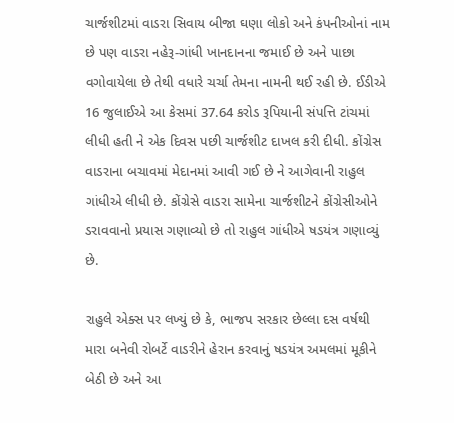ચાર્જશીટમાં વાડરા સિવાય બીજા ઘણા લોકો અને કંપનીઓનાં નામ છે પણ વાડરા નહેરૂ-ગાંધી ખાનદાનના જમાઈ છે અને પાછા વગોવાયેલા છે તેથી વધારે ચર્ચા તેમના નામની થઈ રહી છે. ઈડીએ 16 જુલાઈએ આ કેસમાં 37.64 કરોડ રૂપિયાની સંપત્તિ ટાંચમાં લીધી હતી ને એક દિવસ પછી ચાર્જશીટ દાખલ કરી દીધી. કોંગ્રેસ વાડરાના બચાવમાં મેદાનમાં આવી ગઈ છે ને આગેવાની રાહુલ ગાંધીએ લીધી છે. કોંગ્રેસે વાડરા સામેના ચાર્જશીટને કોંગ્રેસીઓને ડરાવવાનો પ્રયાસ ગણાવ્યો છે તો રાહુલ ગાંધીએ ષડયંત્ર ગણાવ્યું છે.

રાહુલે એક્સ પર લખ્યું છે કે, ભાજપ સરકાર છેલ્લા દસ વર્ષથી મારા બનેવી રોબર્ટે વાડરીને હેરાન કરવાનું ષડયંત્ર અમલમાં મૂકીને બેઠી છે અને આ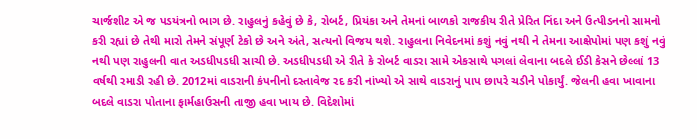ચાર્જશીટ એ જ પડયંત્રનો ભાગ છે. રાહુલનું કહેવું છે કે, રોબર્ટ, પ્રિયંકા અને તેમનાં બાળકો રાજકીય રીતે પ્રેરિત નિંદા અને ઉત્પીડનનો સામનો કરી રહ્યાં છે તેથી મારો તેમને સંપૂર્ણ ટેકો છે અને અંતે, સત્યનો વિજય થશે. રાહુલના નિવેદનમાં કશું નવું નથી ને તેમના આક્ષેપોમાં પણ કશું નવું નથી પણ રાહુલની વાત અડધીપડધી સાચી છે. અડધીપડધી એ રીતે કે રોબર્ટ વાડરા સામે એકસાથે પગલાં લેવાના બદલે ઈડી કેસને છેલ્લાં 13 વર્ષથી રમાડી રહી છે. 2012માં વાડરાની કંપનીનો દસ્તાવેજ રદ કરી નાંખ્યો એ સાથે વાડરાનું પાપ છાપરે ચડીને પોકાર્યું. જેલની હવા ખાવાના બદલે વાડરા પોતાના ફાર્મહાઉસની તાજી હવા ખાય છે. વિદેશોમાં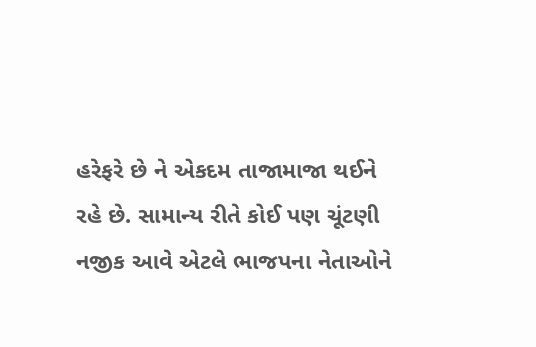હરેફરે છે ને એકદમ તાજામાજા થઈને રહે છે. સામાન્ય રીતે કોઈ પણ ચૂંટણી નજીક આવે એટલે ભાજપના નેતાઓને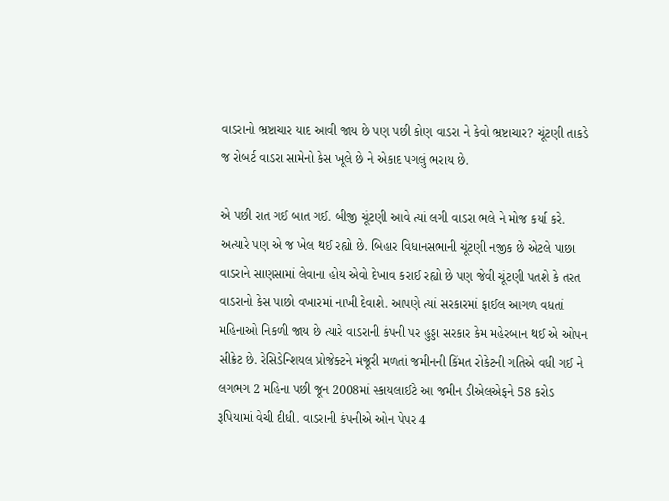વાડરાનો ભ્રષ્ટાચાર યાદ આવી જાય છે પણ પછી કોણ વાડરા ને કેવો ભ્રષ્ટાચાર? ચૂંટણી તાકડે જ રોબર્ટ વાડરા સામેનો કેસ ખૂલે છે ને એકાદ પગલું ભરાય છે.

એ પછી રાત ગઈ બાત ગઈ. બીજી ચૂંટણી આવે ત્યાં લગી વાડરા ભલે ને મોજ કર્યા કરે. અત્યારે પણ એ જ ખેલ થઈ રહ્યો છે. બિહાર વિધાનસભાની ચૂંટણી નજીક છે એટલે પાછા વાડરાને સાણસામાં લેવાના હોય એવો દેખાવ કરાઈ રહ્યો છે પણ જેવી ચૂંટણી પતશે કે તરત વાડરાનો કેસ પાછો વખારમાં નાખી દેવાશે. આપણે ત્યાં સરકારમાં ફાઈલ આગળ વધતાં મહિનાઓ નિકળી જાય છે ત્યારે વાડરાની કંપની પર હુડ્ડા સરકાર કેમ મહેરબાન થઈ એ ઓપન સીક્રેટ છે. રેસિડેન્શિયલ પ્રોજેક્ટને મંજૂરી મળતાં જમીનની કિંમત રોકેટની ગતિએ વધી ગઈ ને લગભગ 2 મહિના પછી જૂન 2008માં સ્કાયલાઈટે આ જમીન ડીએલએફને 58 કરોડ રૂપિયામાં વેચી દીધી. વાડરાની કંપનીએ ઓન પેપર 4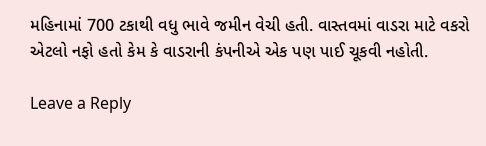મહિનામાં 700 ટકાથી વધુ ભાવે જમીન વેચી હતી. વાસ્તવમાં વાડરા માટે વકરો એટલો નફો હતો કેમ કે વાડરાની કંપનીએ એક પણ પાઈ ચૂકવી નહોતી.

Leave a Reply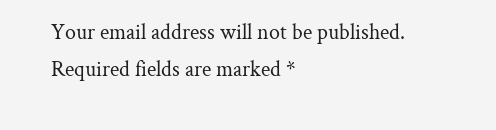Your email address will not be published. Required fields are marked *